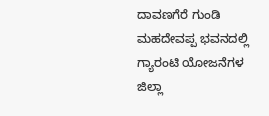ದಾವಣಗೆರೆ ಗುಂಡಿ ಮಹದೇವಪ್ಪ ಭವನದಲ್ಲಿ ಗ್ಯಾರಂಟಿ ಯೋಜನೆಗಳ ಜಿಲ್ಲಾ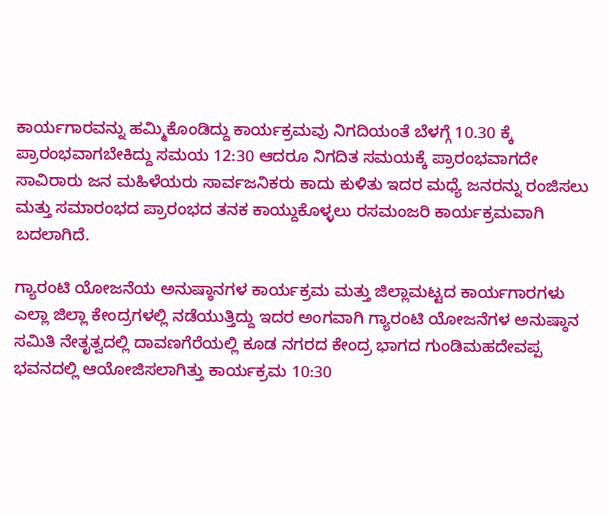ಕಾರ್ಯಗಾರವನ್ನು ಹಮ್ಮಿಕೊಂಡಿದ್ದು ಕಾರ್ಯಕ್ರಮವು ನಿಗದಿಯಂತೆ ಬೆಳಗ್ಗೆ 10.30 ಕ್ಕೆ ಪ್ರಾರಂಭವಾಗಬೇಕಿದ್ದು ಸಮಯ 12:30 ಆದರೂ ನಿಗದಿತ ಸಮಯಕ್ಕೆ ಪ್ರಾರಂಭವಾಗದೇ ಸಾವಿರಾರು ಜನ ಮಹಿಳೆಯರು ಸಾರ್ವಜನಿಕರು ಕಾದು ಕುಳಿತು ಇದರ ಮಧ್ಯೆ ಜನರನ್ನು ರಂಜಿಸಲು ಮತ್ತು ಸಮಾರಂಭದ ಪ್ರಾರಂಭದ ತನಕ ಕಾಯ್ದುಕೊಳ್ಳಲು ರಸಮಂಜರಿ ಕಾರ್ಯಕ್ರಮವಾಗಿ ಬದಲಾಗಿದೆ.

ಗ್ಯಾರಂಟಿ ಯೋಜನೆಯ ಅನುಷ್ಠಾನಗಳ ಕಾರ್ಯಕ್ರಮ ಮತ್ತು ಜಿಲ್ಲಾಮಟ್ಟದ ಕಾರ್ಯಗಾರಗಳು ಎಲ್ಲಾ ಜಿಲ್ಲಾ ಕೇಂದ್ರಗಳಲ್ಲಿ ನಡೆಯುತ್ತಿದ್ದು ಇದರ ಅಂಗವಾಗಿ ಗ್ಯಾರಂಟಿ ಯೋಜನೆಗಳ ಅನುಷ್ಠಾನ ಸಮಿತಿ ನೇತೃತ್ವದಲ್ಲಿ ದಾವಣಗೆರೆಯಲ್ಲಿ ಕೂಡ ನಗರದ ಕೇಂದ್ರ ಭಾಗದ ಗುಂಡಿಮಹದೇವಪ್ಪ ಭವನದಲ್ಲಿ ಆಯೋಜಿಸಲಾಗಿತ್ತು ಕಾರ್ಯಕ್ರಮ 10:30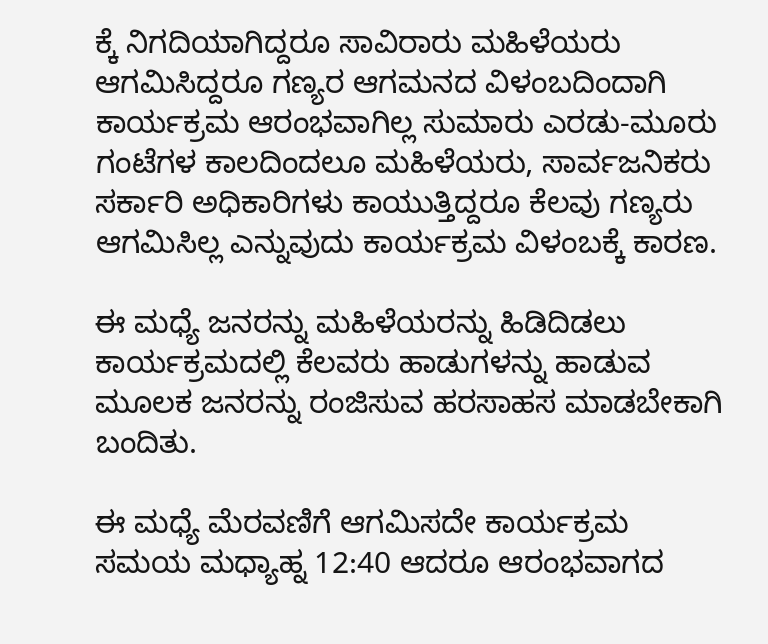ಕ್ಕೆ ನಿಗದಿಯಾಗಿದ್ದರೂ ಸಾವಿರಾರು ಮಹಿಳೆಯರು ಆಗಮಿಸಿದ್ದರೂ ಗಣ್ಯರ ಆಗಮನದ ವಿಳಂಬದಿಂದಾಗಿ ಕಾರ್ಯಕ್ರಮ ಆರಂಭವಾಗಿಲ್ಲ ಸುಮಾರು ಎರಡು-ಮೂರು ಗಂಟೆಗಳ ಕಾಲದಿಂದಲೂ ಮಹಿಳೆಯರು, ಸಾರ್ವಜನಿಕರು ಸರ್ಕಾರಿ ಅಧಿಕಾರಿಗಳು ಕಾಯುತ್ತಿದ್ದರೂ ಕೆಲವು ಗಣ್ಯರು ಆಗಮಿಸಿಲ್ಲ ಎನ್ನುವುದು ಕಾರ್ಯಕ್ರಮ ವಿಳಂಬಕ್ಕೆ ಕಾರಣ.

ಈ ಮಧ್ಯೆ ಜನರನ್ನು ಮಹಿಳೆಯರನ್ನು ಹಿಡಿದಿಡಲು ಕಾರ್ಯಕ್ರಮದಲ್ಲಿ ಕೆಲವರು ಹಾಡುಗಳನ್ನು ಹಾಡುವ ಮೂಲಕ ಜನರನ್ನು ರಂಜಿಸುವ ಹರಸಾಹಸ ಮಾಡಬೇಕಾಗಿ ಬಂದಿತು.

ಈ ಮಧ್ಯೆ ಮೆರವಣಿಗೆ ಆಗಮಿಸದೇ ಕಾರ್ಯಕ್ರಮ ಸಮಯ ಮಧ್ಯಾಹ್ನ 12:40 ಆದರೂ ಆರಂಭವಾಗದ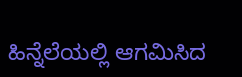ಹಿನ್ನೆಲೆಯಲ್ಲಿ ಆಗಮಿಸಿದ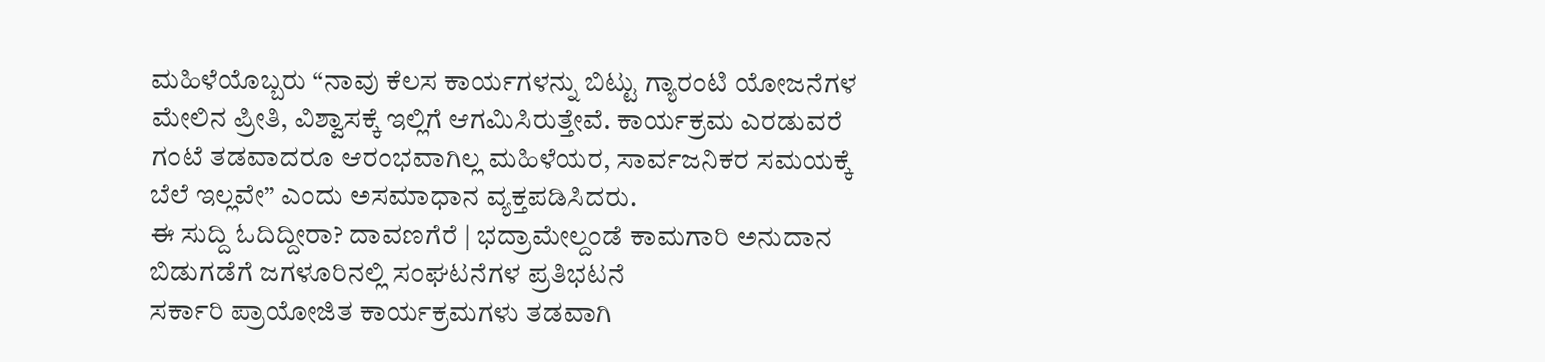ಮಹಿಳೆಯೊಬ್ಬರು “ನಾವು ಕೆಲಸ ಕಾರ್ಯಗಳನ್ನು ಬಿಟ್ಟು ಗ್ಯಾರಂಟಿ ಯೋಜನೆಗಳ ಮೇಲಿನ ಪ್ರೀತಿ, ವಿಶ್ವಾಸಕ್ಕೆ ಇಲ್ಲಿಗೆ ಆಗಮಿಸಿರುತ್ತೇವೆ. ಕಾರ್ಯಕ್ರಮ ಎರಡುವರೆ ಗಂಟೆ ತಡವಾದರೂ ಆರಂಭವಾಗಿಲ್ಲ ಮಹಿಳೆಯರ, ಸಾರ್ವಜನಿಕರ ಸಮಯಕ್ಕೆ ಬೆಲೆ ಇಲ್ಲವೇ” ಎಂದು ಅಸಮಾಧಾನ ವ್ಯಕ್ತಪಡಿಸಿದರು.
ಈ ಸುದ್ದಿ ಓದಿದ್ದೀರಾ? ದಾವಣಗೆರೆ | ಭದ್ರಾಮೇಲ್ದಂಡೆ ಕಾಮಗಾರಿ ಅನುದಾನ ಬಿಡುಗಡೆಗೆ ಜಗಳೂರಿನಲ್ಲಿ ಸಂಘಟನೆಗಳ ಪ್ರತಿಭಟನೆ
ಸರ್ಕಾರಿ ಪ್ರಾಯೋಜಿತ ಕಾರ್ಯಕ್ರಮಗಳು ತಡವಾಗಿ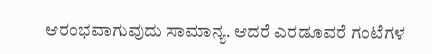ಆರಂಭವಾಗುವುದು ಸಾಮಾನ್ಯ. ಆದರೆ ಎರಡೂವರೆ ಗಂಟೆಗಳ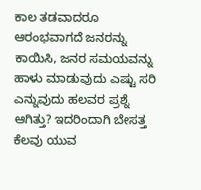ಕಾಲ ತಡವಾದರೂ ಆರಂಭವಾಗದೆ ಜನರನ್ನು ಕಾಯಿಸಿ, ಜನರ ಸಮಯವನ್ನು ಹಾಳು ಮಾಡುವುದು ಎಷ್ಟು ಸರಿ ಎನ್ನುವುದು ಹಲವರ ಪ್ರಶ್ನೆ ಆಗಿತ್ತು? ಇದರಿಂದಾಗಿ ಬೇಸತ್ತ ಕೆಲವು ಯುವ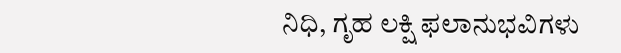ನಿಧಿ, ಗೃಹ ಲಕ್ಷಿ ಫಲಾನುಭವಿಗಳು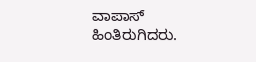ವಾಪಾಸ್ ಹಿಂತಿರುಗಿದರು.